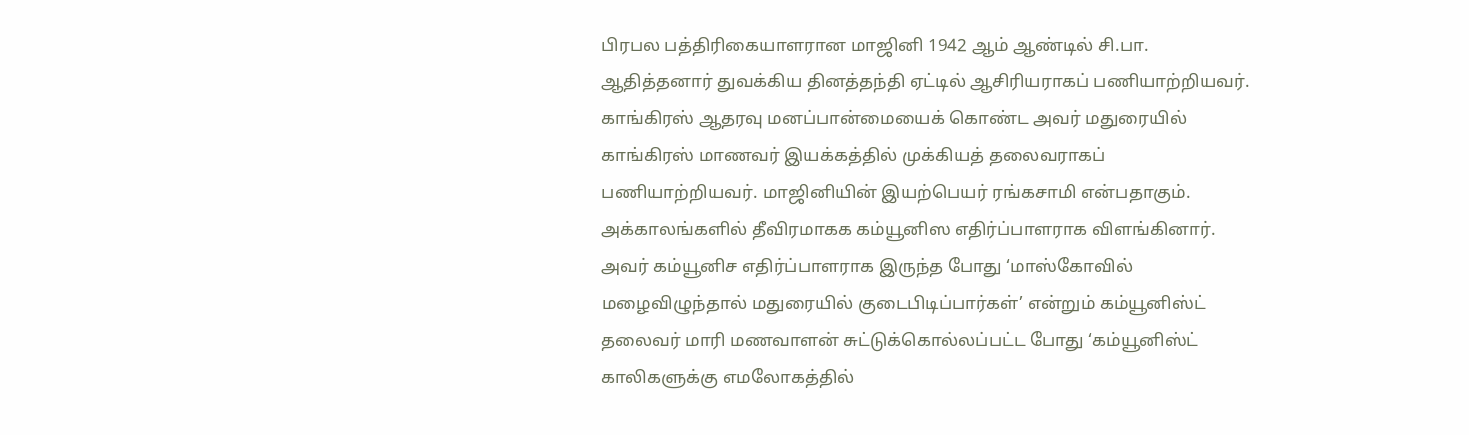பிரபல பத்திரிகையாளரான மாஜினி 1942 ஆம் ஆண்டில் சி.பா. ஆதித்தனார் துவக்கிய தினத்தந்தி ஏட்டில் ஆசிரியராகப் பணியாற்றியவர். காங்கிரஸ் ஆதரவு மனப்பான்மையைக் கொண்ட அவர் மதுரையில் காங்கிரஸ் மாணவர் இயக்கத்தில் முக்கியத் தலைவராகப் பணியாற்றியவர். மாஜினியின் இயற்பெயர் ரங்கசாமி என்பதாகும். அக்காலங்களில் தீவிரமாகக கம்யூனிஸ எதிர்ப்பாளராக விளங்கினார். அவர் கம்யூனிச எதிர்ப்பாளராக இருந்த போது ‘மாஸ்கோவில் மழைவிழுந்தால் மதுரையில் குடைபிடிப்பார்கள்’ என்றும் கம்யூனிஸ்ட் தலைவர் மாரி மணவாளன் சுட்டுக்கொல்லப்பட்ட போது ‘கம்யூனிஸ்ட் காலிகளுக்கு எமலோகத்தில்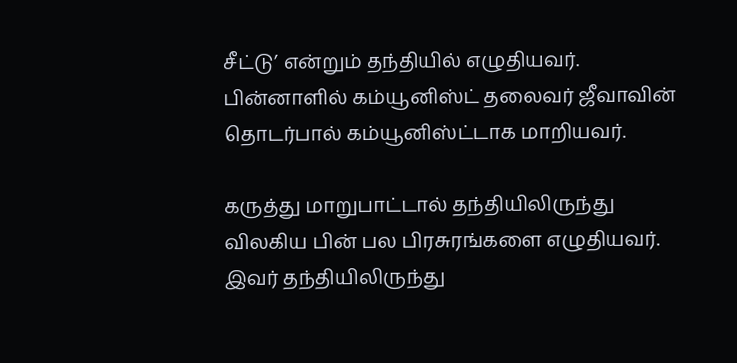சீட்டு’ என்றும் தந்தியில் எழுதியவர். பின்னாளில் கம்யூனிஸ்ட் தலைவர் ஜீவாவின் தொடர்பால் கம்யூனிஸ்ட்டாக மாறியவர்.

கருத்து மாறுபாட்டால் தந்தியிலிருந்து விலகிய பின் பல பிரசுரங்களை எழுதியவர். இவர் தந்தியிலிருந்து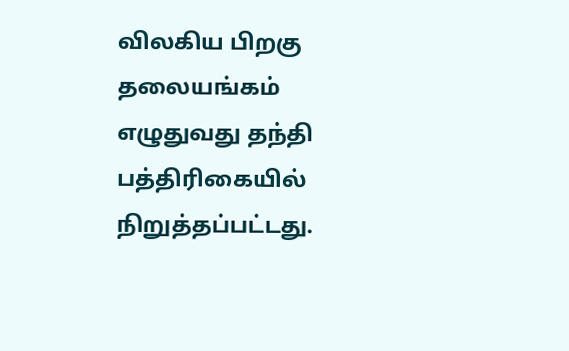விலகிய பிறகு தலையங்கம் எழுதுவது தந்தி பத்திரிகையில் நிறுத்தப்பட்டது.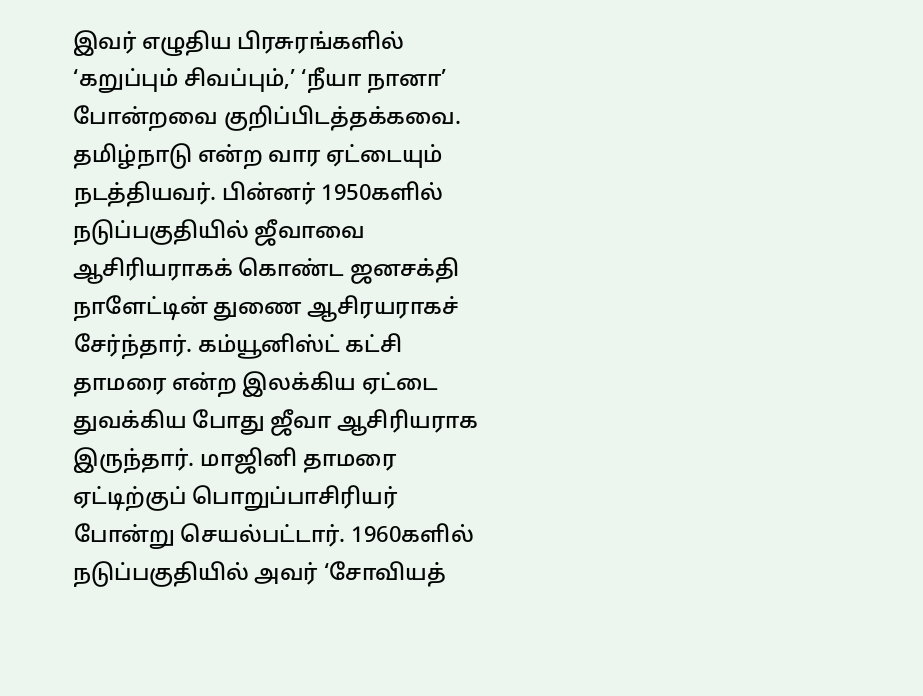இவர் எழுதிய பிரசுரங்களில் ‘கறுப்பும் சிவப்பும்,’ ‘நீயா நானா’ போன்றவை குறிப்பிடத்தக்கவை. தமிழ்நாடு என்ற வார ஏட்டையும் நடத்தியவர். பின்னர் 1950களில் நடுப்பகுதியில் ஜீவாவை ஆசிரியராகக் கொண்ட ஜனசக்தி நாளேட்டின் துணை ஆசிரயராகச் சேர்ந்தார். கம்யூனிஸ்ட் கட்சி தாமரை என்ற இலக்கிய ஏட்டை துவக்கிய போது ஜீவா ஆசிரியராக இருந்தார். மாஜினி தாமரை ஏட்டிற்குப் பொறுப்பாசிரியர் போன்று செயல்பட்டார். 1960களில் நடுப்பகுதியில் அவர் ‘சோவியத்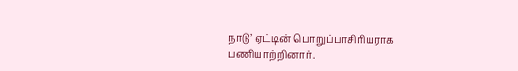நாடு’ ஏட்டின் பொறுப்பாசிரியராக பணியாற்றினார்.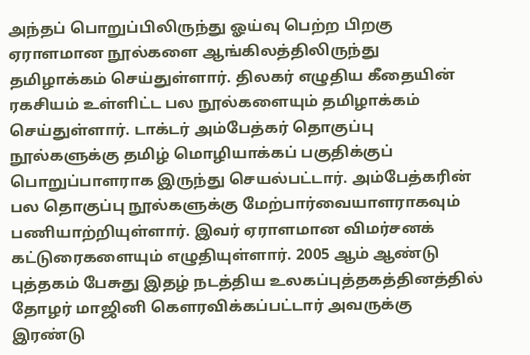அந்தப் பொறுப்பிலிருந்து ஓய்வு பெற்ற பிறகு ஏராளமான நூல்களை ஆங்கிலத்திலிருந்து தமிழாக்கம் செய்துள்ளார். திலகர் எழுதிய கீதையின் ரகசியம் உள்ளிட்ட பல நூல்களையும் தமிழாக்கம் செய்துள்ளார். டாக்டர் அம்பேத்கர் தொகுப்பு நூல்களுக்கு தமிழ் மொழியாக்கப் பகுதிக்குப் பொறுப்பாளராக இருந்து செயல்பட்டார். அம்பேத்கரின் பல தொகுப்பு நூல்களுக்கு மேற்பார்வையாளராகவும் பணியாற்றியுள்ளார். இவர் ஏராளமான விமர்சனக் கட்டுரைகளையும் எழுதியுள்ளார். 2005 ஆம் ஆண்டு புத்தகம் பேசுது இதழ் நடத்திய உலகப்புத்தகத்தினத்தில் தோழர் மாஜினி கௌரவிக்கப்பட்டார் அவருக்கு இரண்டு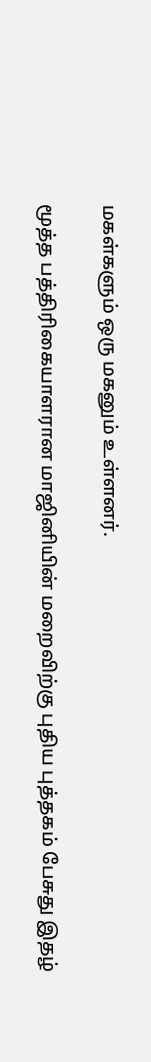மகள்களும் ஒரு மகனும் உள்ளனர்.

மூத்த பத்திரிகையாளரான மாஜினியின் மறைவிற்கு புதிய புத்தகம் பேசுது இதழ்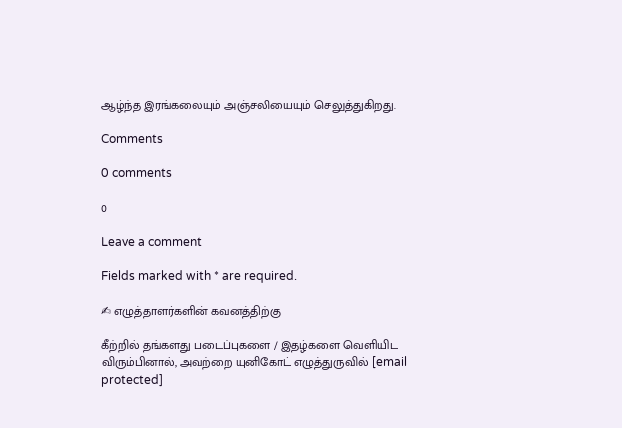ஆழ்ந்த இரங்கலையும் அஞ்சலியையும் செலுத்துகிறது.

Comments

0 comments

0

Leave a comment

Fields marked with * are required.

✍ எழுத்தாளர்களின் கவனத்திற்கு

கீற்றில் தங்களது படைப்புகளை / இதழ்களை வெளியிட விரும்பினால், அவற்றை யுனிகோட் எழுத்துருவில் [email protected]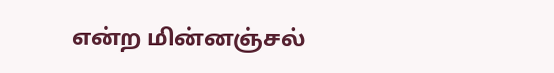என்ற மின்னஞ்சல்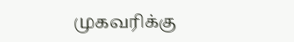முகவரிக்கு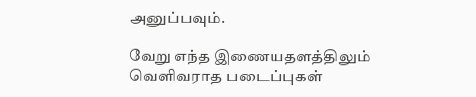அனுப்பவும்.

வேறு எந்த இணையதளத்திலும் வெளிவராத படைப்புகள்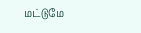மட்டுமே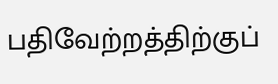பதிவேற்றத்திற்குப்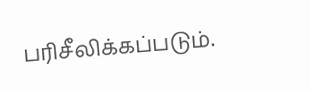பரிசீலிக்கப்படும்.